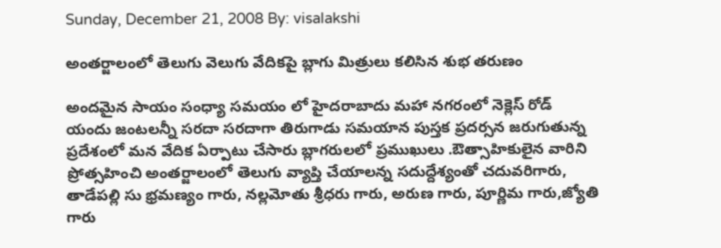Sunday, December 21, 2008 By: visalakshi

అంతర్జాలంలో తెలుగు వెలుగు వేదికపై బ్లాగు మిత్రులు కలిసిన శుభ తరుణం

అందమైన సాయం సంధ్యా సమయం లో హైదరాబాదు మహా నగరంలో నెక్లెస్ రోడ్ యందు జంటలన్నీ సరదా సరదాగా తిరుగాడు సమయాన పుస్తక ప్రదర్సన జరుగుతున్న ప్రదేశంలో మన వేదిక ఏర్పాటు చేసారు బ్లాగరులలో ప్రముఖులు .ఔత్సాహికులైన వారిని ప్రోత్సహించి అంతర్జాలంలో తెలుగు వ్యాప్తి చేయాలన్న సదుద్దేశ్యంతో చదువరిగారు, తాడేపల్లి సు భ్రమణ్యం గారు, నల్లమోతు శ్రీధరు గారు, అరుణ గారు, పూర్ణిమ గారు,జ్యోతి గారు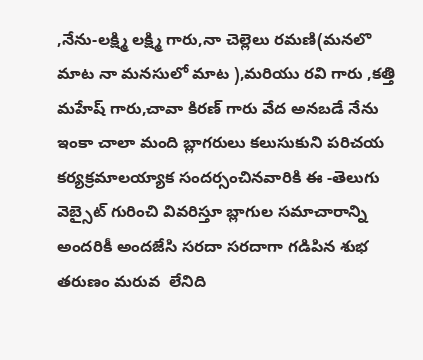,నేను-లక్ష్మి లక్ష్మి గారు,నా చెల్లెలు రమణి(మనలొ మాట నా మనసులో మాట ),మరియు రవి గారు ,కత్తి మహేష్ గారు,చావా కిరణ్ గారు వేద అనబడే నేను ఇంకా చాలా మంది బ్లాగరులు కలుసుకుని పరిచయ కర్యక్రమాలయ్యాక సందర్సంచినవారికి ఈ -తెలుగు వెబ్సైట్ గురించి వివరిస్తూ బ్లాగుల సమాచారాన్ని అందరికీ అందజేసి సరదా సరదాగా గడిపిన శుభ తరుణం మరువ  లేనిది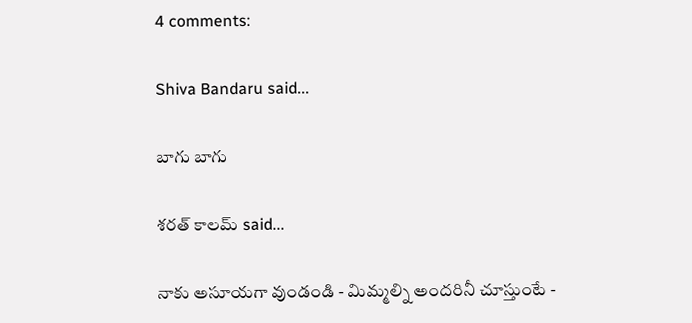4 comments:

Shiva Bandaru said...

బాగు బాగు

శరత్ కాలమ్ said...

నాకు అసూయగా వుండండి - మిమ్మల్ని అందరినీ చూస్తుంటే -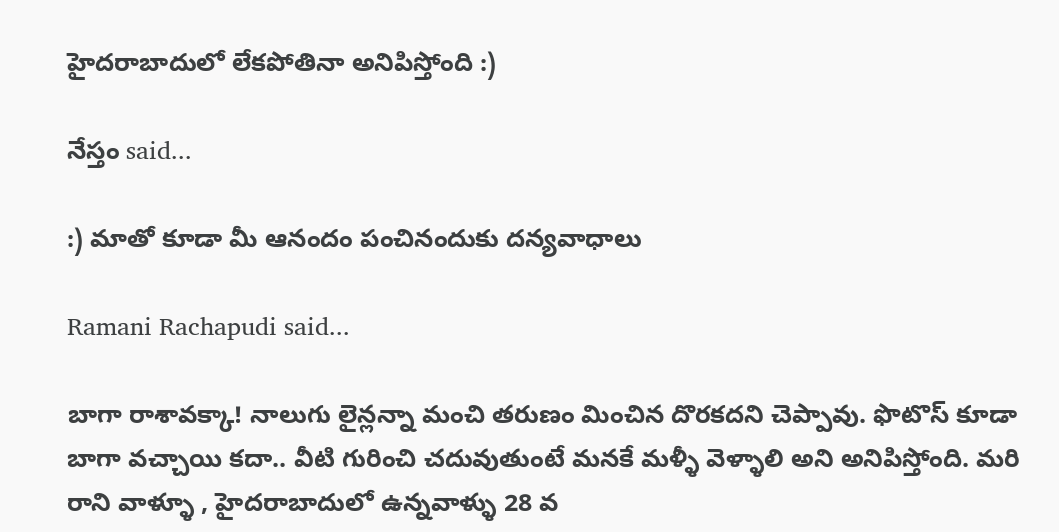హైదరాబాదులో లేకపోతినా అనిపిస్తోంది :)

నేస్తం said...

:) మాతో కూడా మీ ఆనందం పంచినందుకు దన్యవాధాలు

Ramani Rachapudi said...

బాగా రాశావక్కా! నాలుగు లైన్లన్నా మంచి తరుణం మించిన దొరకదని చెప్పావు. ఫొటొస్ కూడా బాగా వచ్చాయి కదా.. వీటి గురించి చదువుతుంటే మనకే మళ్ళీ వెళ్ళాలి అని అనిపిస్తోంది. మరి రాని వాళ్ళూ , హైదరాబాదులో ఉన్నవాళ్ళు 28 వ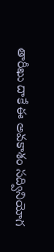తారీఖు దాకే ఈ అవకాశం సద్వినియోగ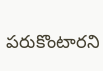పరుకొంటారని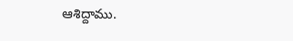ఆశిద్దాము.